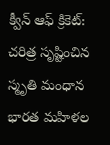క్వీన్ ఆఫ్ క్రికెట్: చరిత్ర సృష్టించిన స్మృతి మంధాన
భారత మహిళల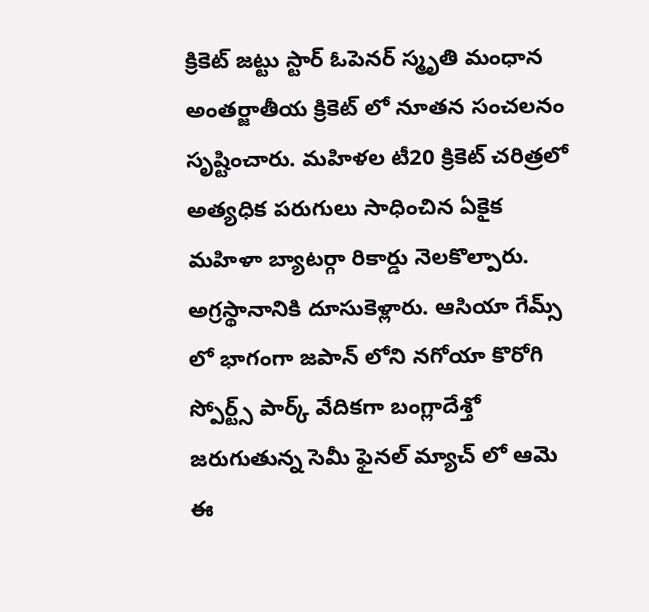క్రికెట్ జట్టు స్టార్ ఓపెనర్ స్మృతి మంధాన అంతర్జాతీయ క్రికెట్ లో నూతన సంచలనం సృష్టించారు. మహిళల టీ20 క్రికెట్ చరిత్రలో అత్యధిక పరుగులు సాధించిన ఏకైక మహిళా బ్యాటర్గా రికార్డు నెలకొల్పారు. అగ్రస్థానానికి దూసుకెళ్లారు. ఆసియా గేమ్స్ లో భాగంగా జపాన్ లోని నగోయా కొరోగి స్పోర్ట్స్ పార్క్ వేదికగా బంగ్లాదేశ్తో జరుగుతున్న సెమీ ఫైనల్ మ్యాచ్ లో ఆమె ఈ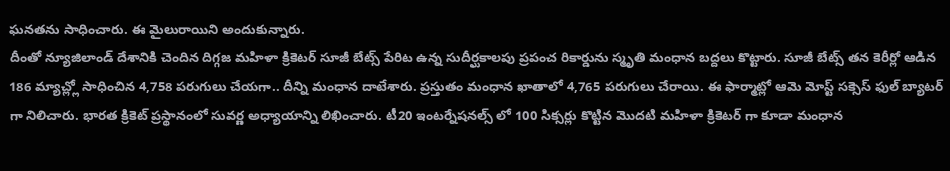ఘనతను సాధించారు. ఈ మైలురాయిని అందుకున్నారు.
దీంతో న్యూజిలాండ్ దేశానికి చెందిన దిగ్గజ మహిళా క్రికెటర్ సూజీ బేట్స్ పేరిట ఉన్న సుదీర్ఘకాలపు ప్రపంచ రికార్డును స్మృతి మంధాన బద్దలు కొట్టారు. సూజీ బేట్స్ తన కెరీర్లో ఆడిన 186 మ్యాచ్ల్లో సాధించిన 4,758 పరుగులు చేయగా.. దీన్ని మంధాన దాటేశారు. ప్రస్తుతం మంధాన ఖాతాలో 4,765 పరుగులు చేరాయి. ఈ ఫార్మాట్లో ఆమె మోస్ట్ సక్సెస్ ఫుల్ బ్యాటర్ గా నిలిచారు. భారత క్రికెట్ ప్రస్థానంలో సువర్ణ అధ్యాయాన్ని లిఖించారు. టీ20 ఇంటర్నేషనల్స్ లో 100 సిక్సర్లు కొట్టిన మొదటి మహిళా క్రికెటర్ గా కూడా మంధాన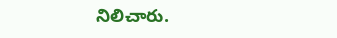నిలిచారు.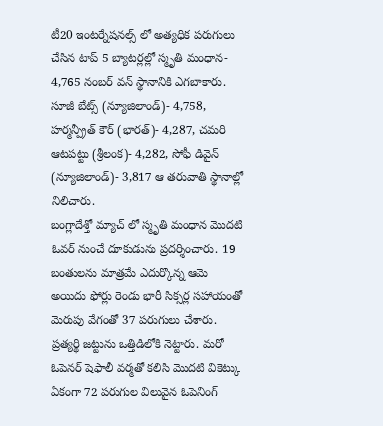టీ20 ఇంటర్నేషనల్స్ లో అత్యధిక పరుగులు చేసిన టాప్ 5 బ్యాటర్లల్లో స్మృతి మంధాన- 4,765 నంబర్ వన్ స్థానానికి ఎగబాకారు. సూజీ బేట్స్ (న్యూజిలాండ్)- 4,758, హర్మన్ప్రీత్ కౌర్ (భారత్)- 4,287, చమరి ఆటపట్టు (శ్రీలంక)- 4,282, సోఫీ డివైన్ (న్యూజిలాండ్)- 3,817 ఆ తరువాతి స్థానాల్లో నిలిచారు.
బంగ్లాదేశ్తో మ్యాచ్ లో స్మృతి మంధాన మొదటి ఓవర్ నుంచే దూకుడును ప్రదర్శించారు. 19 బంతులను మాత్రమే ఎదుర్కొన్న ఆమె అయిదు ఫోర్లు రెండు భారీ సిక్సర్ల సహాయంతో మెరుపు వేగంతో 37 పరుగులు చేశారు. ప్రత్యర్థి జట్టును ఒత్తిడిలోకి నెట్టారు. మరో ఓపెనర్ షెఫాలీ వర్మతో కలిసి మొదటి వికెట్కు ఏకంగా 72 పరుగుల విలువైన ఓపెనింగ్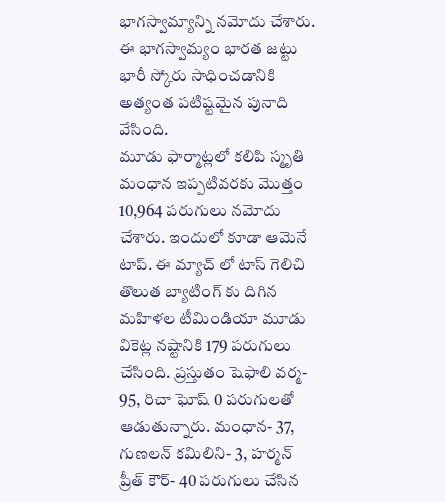భాగస్వామ్యాన్ని నమోదు చేశారు. ఈ భాగస్వామ్యం భారత జట్టు భారీ స్కోరు సాధించడానికి అత్యంత పటిష్టమైన పునాది వేసింది.
మూడు ఫార్మాట్లలో కలిపి స్మృతి మంధాన ఇప్పటివరకు మొత్తం 10,964 పరుగులు నమోదు చేశారు. ఇందులో కూడా ఆమెనే టాప్. ఈ మ్యాచ్ లో టాస్ గెలిచి తొలుత బ్యాటింగ్ కు దిగిన మహిళల టీమిండియా మూడు వికెట్ల నష్టానికి 179 పరుగులు చేసింది. ప్రస్తుతం షెఫాలి వర్మ- 95, రిచా ఘోష్ 0 పరుగులతో ఆడుతున్నారు. మంధాన- 37, గుణలన్ కమిలిని- 3, హర్మన్ ప్రీత్ కౌర్- 40 పరుగులు చేసిన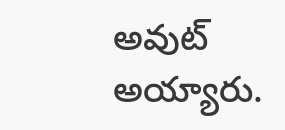అవుట్ అయ్యారు.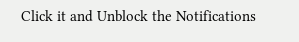Click it and Unblock the Notifications